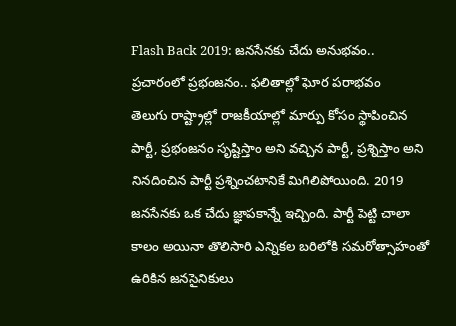Flash Back 2019: జనసేనకు చేదు అనుభవం.. ప్రచారంలో ప్రభంజనం.. ఫలితాల్లో ఘోర పరాభవం
తెలుగు రాష్ట్రాల్లో రాజకీయాల్లో మార్పు కోసం స్థాపించిన పార్టీ, ప్రభంజనం సృష్టిస్తాం అని వచ్చిన పార్టీ, ప్రశ్నిస్తాం అని నినదించిన పార్టీ ప్రశ్నించటానికే మిగిలిపోయింది. 2019 జనసేనకు ఒక చేదు జ్ఞాపకాన్నే ఇచ్చింది. పార్టీ పెట్టి చాలా కాలం అయినా తొలిసారి ఎన్నికల బరిలోకి సమరోత్సాహంతో ఉరికిన జనసైనికులు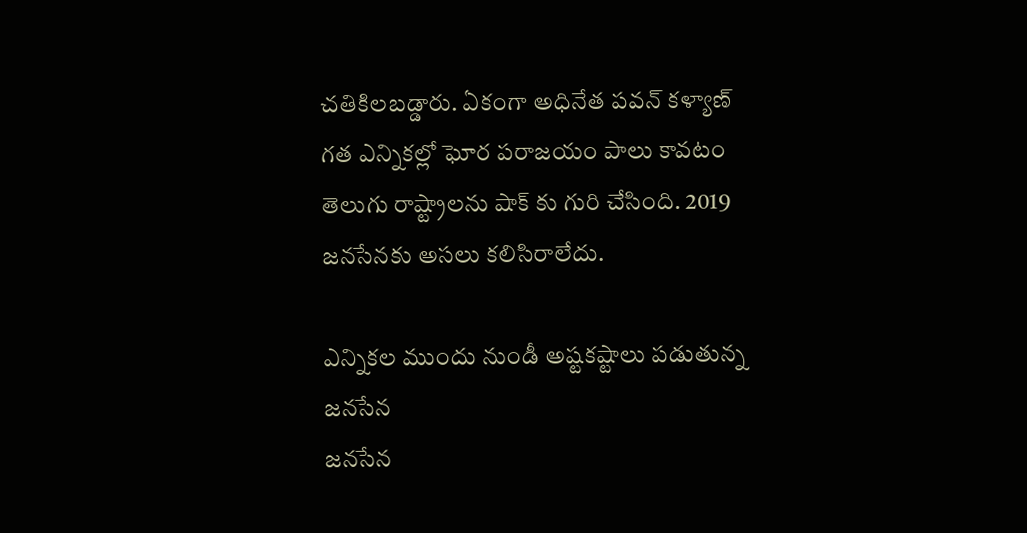చతికిలబడ్డారు. ఏకంగా అధినేత పవన్ కళ్యాణ్ గత ఎన్నికల్లో ఘోర పరాజయం పాలు కావటం తెలుగు రాష్ట్రాలను షాక్ కు గురి చేసింది. 2019 జనసేనకు అసలు కలిసిరాలేదు.

ఎన్నికల ముందు నుండీ అష్టకష్టాలు పడుతున్న జనసేన
జనసేన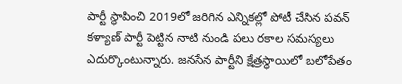పార్టీ స్థాపించి 2019లో జరిగిన ఎన్నికల్లో పోటీ చేసిన పవన్ కళ్యాణ్ పార్టీ పెట్టిన నాటి నుండి పలు రకాల సమస్యలు ఎదుర్కొంటున్నారు. జనసేన పార్టీని క్షేత్రస్థాయిలో బలోపేతం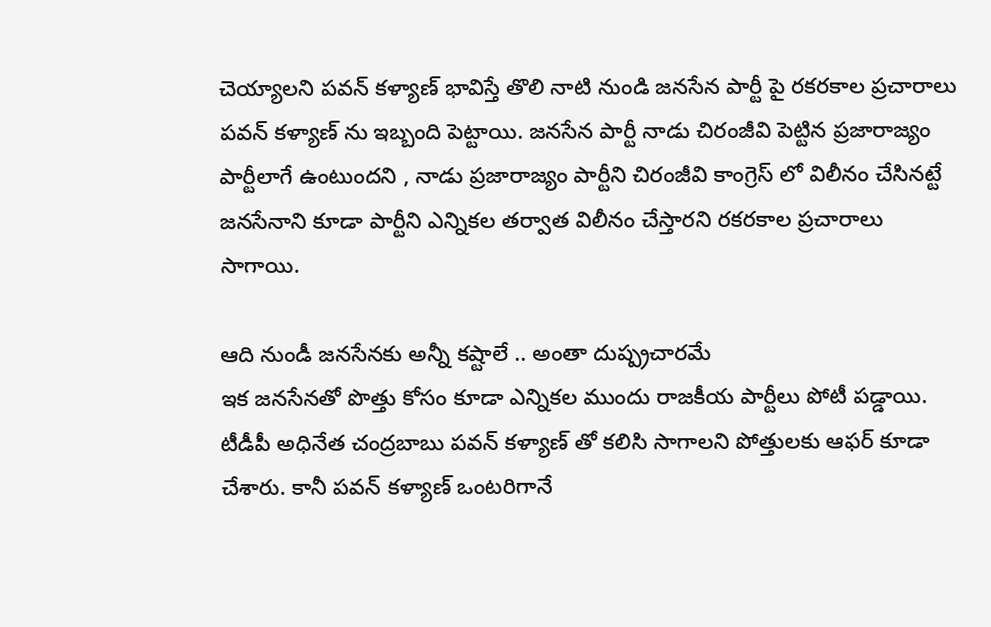చెయ్యాలని పవన్ కళ్యాణ్ భావిస్తే తొలి నాటి నుండి జనసేన పార్టీ పై రకరకాల ప్రచారాలు పవన్ కళ్యాణ్ ను ఇబ్బంది పెట్టాయి. జనసేన పార్టీ నాడు చిరంజీవి పెట్టిన ప్రజారాజ్యం పార్టీలాగే ఉంటుందని , నాడు ప్రజారాజ్యం పార్టీని చిరంజీవి కాంగ్రెస్ లో విలీనం చేసినట్టే జనసేనాని కూడా పార్టీని ఎన్నికల తర్వాత విలీనం చేస్తారని రకరకాల ప్రచారాలు సాగాయి.

ఆది నుండీ జనసేనకు అన్నీ కష్టాలే .. అంతా దుష్ప్రచారమే
ఇక జనసేనతో పొత్తు కోసం కూడా ఎన్నికల ముందు రాజకీయ పార్టీలు పోటీ పడ్డాయి. టీడీపీ అధినేత చంద్రబాబు పవన్ కళ్యాణ్ తో కలిసి సాగాలని పోత్తులకు ఆఫర్ కూడా చేశారు. కానీ పవన్ కళ్యాణ్ ఒంటరిగానే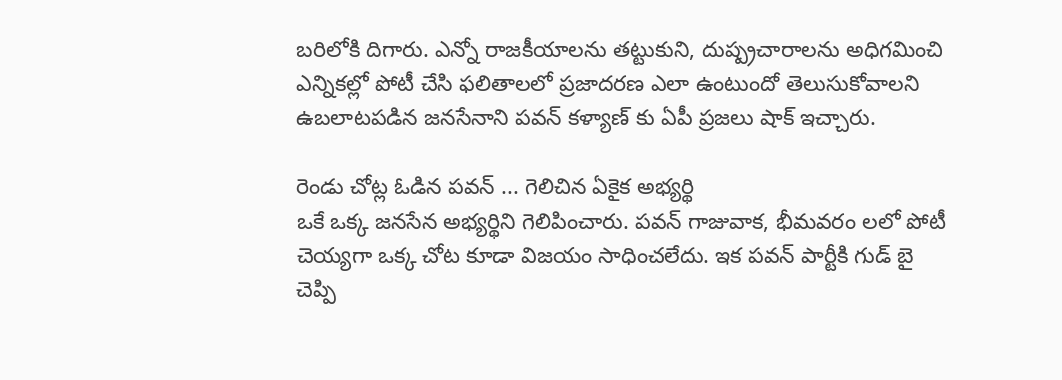బరిలోకి దిగారు. ఎన్నో రాజకీయాలను తట్టుకుని, దుష్ప్రచారాలను అధిగమించి ఎన్నికల్లో పోటీ చేసి ఫలితాలలో ప్రజాదరణ ఎలా ఉంటుందో తెలుసుకోవాలని ఉబలాటపడిన జనసేనాని పవన్ కళ్యాణ్ కు ఏపీ ప్రజలు షాక్ ఇచ్చారు.

రెండు చోట్ల ఓడిన పవన్ ... గెలిచిన ఏకైక అభ్యర్థి
ఒకే ఒక్క జనసేన అభ్యర్థిని గెలిపించారు. పవన్ గాజువాక, భీమవరం లలో పోటీ చెయ్యగా ఒక్క చోట కూడా విజయం సాధించలేదు. ఇక పవన్ పార్టీకి గుడ్ బై చెప్పి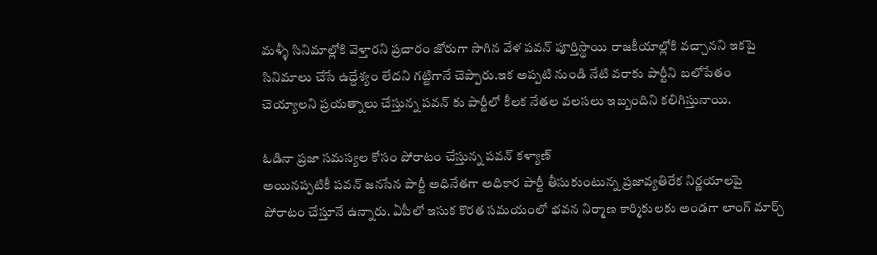మళ్ళీ సినిమాల్లోకి వెళ్తారని ప్రచారం జోరుగా సాగిన వేళ పవన్ పూర్తిస్థాయి రాజకీయాల్లోకి వచ్చానని ఇకపై సినిమాలు చేసే ఉద్దేశ్యం లేదని గట్టిగానే చెప్పారు.ఇక అప్పటి నుండి నేటి వరాకు పార్టీని బలోపేతం చెయ్యాలని ప్రయత్నాలు చేస్తున్న పవన్ కు పార్టీలో కీలక నేతల వలసలు ఇబ్బందిని కలిగిస్తునాయి.

ఓడినా ప్రజా సమస్యల కోసం పోరాటం చేస్తున్న పవన్ కళ్యాణ్
అయినప్పటికీ పవన్ జనసేన పార్టీ అధినేతగా అధికార పార్టీ తీసుకుంటున్న ప్రజావ్యతిరేక నిర్ణయాలపై పోరాటం చేస్తూనే ఉన్నారు. ఏపీలో ఇసుక కొరత సమయంలో భవన నిర్మాణ కార్మికులకు అండగా లాంగ్ మార్చ్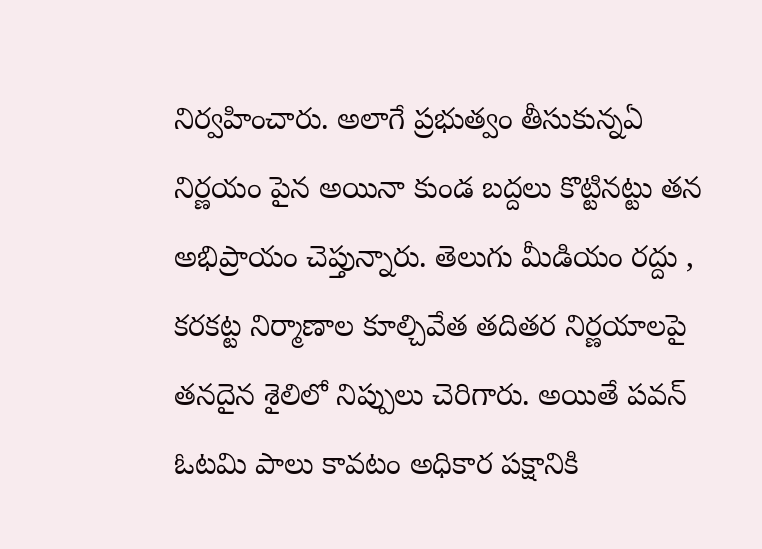నిర్వహించారు. అలాగే ప్రభుత్వం తీసుకున్నఏ నిర్ణయం పైన అయినా కుండ బద్దలు కొట్టినట్టు తన అభిప్రాయం చెప్తున్నారు. తెలుగు మీడియం రద్దు , కరకట్ట నిర్మాణాల కూల్చివేత తదితర నిర్ణయాలపై తనదైన శైలిలో నిప్పులు చెరిగారు. అయితే పవన్ ఓటమి పాలు కావటం అధికార పక్షానికి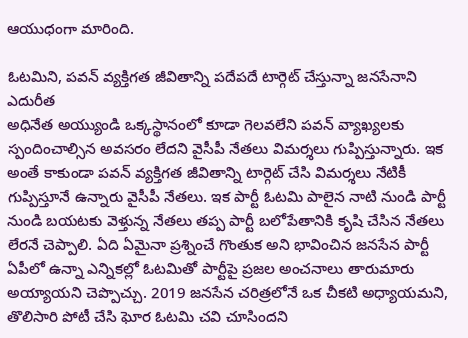ఆయుధంగా మారింది.

ఓటమిని, పవన్ వ్యక్తిగత జీవితాన్ని పదేపదే టార్గెట్ చేస్తున్నా జనసేనాని ఎదురీత
అధినేత అయ్యుండి ఒక్కస్థానంలో కూడా గెలవలేని పవన్ వ్యాఖ్యలకు స్పందించాల్సిన అవసరం లేదని వైసీపీ నేతలు విమర్శలు గుప్పిస్తున్నారు. ఇక అంతే కాకుండా పవన్ వ్యక్తిగత జీవితాన్ని టార్గెట్ చేసి విమర్శలు నేటికీ గుప్పిస్తూనే ఉన్నారు వైసీపీ నేతలు. ఇక పార్టీ ఓటమి పాలైన నాటి నుండి పార్టీ నుండి బయటకు వెళ్తున్న నేతలు తప్ప పార్టీ బలోపేతానికి కృషి చేసిన నేతలు లేరనే చెప్పాలి. ఏది ఏమైనా ప్రశ్నించే గొంతుక అని భావించిన జనసేన పార్టీ ఏపీలో ఉన్నా ఎన్నికల్లో ఓటమితో పార్టీపై ప్రజల అంచనాలు తారుమారు అయ్యాయని చెప్పొచ్చు. 2019 జనసేన చరిత్రలోనే ఒక చీకటి అధ్యాయమని, తొలిసారి పోటీ చేసి ఘోర ఓటమి చవి చూసిందని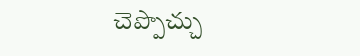చెప్పొచ్చు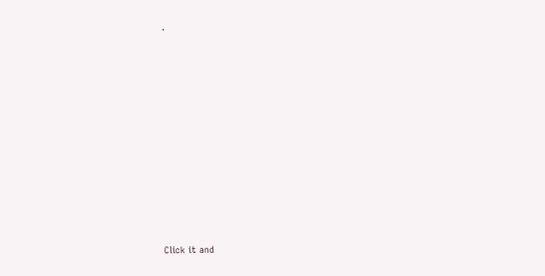.












Click it and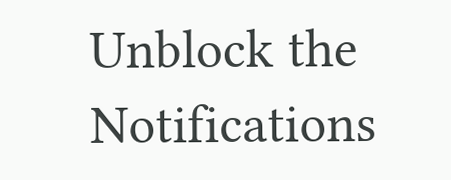Unblock the Notifications